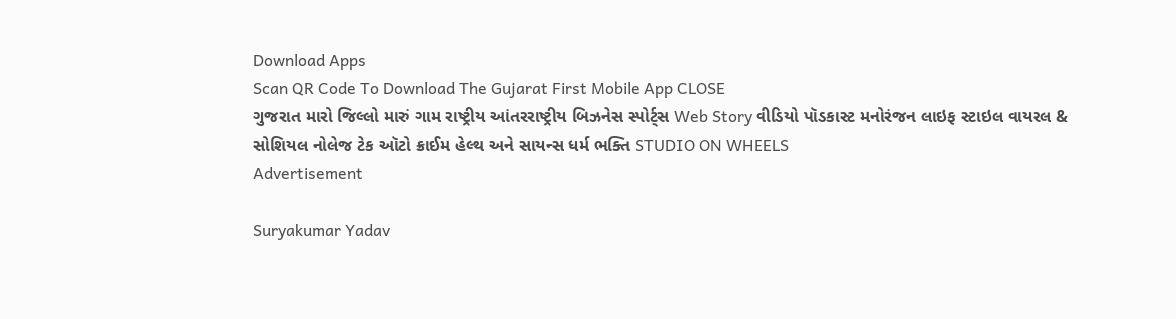Download Apps
Scan QR Code To Download The Gujarat First Mobile App CLOSE
ગુજરાત મારો જિલ્લો મારું ગામ રાષ્ટ્રીય આંતરરાષ્ટ્રીય બિઝનેસ સ્પોર્ટ્સ Web Story વીડિયો પૉડકાસ્ટ મનોરંજન લાઇફ સ્ટાઇલ વાયરલ & સોશિયલ નોલેજ ટેક ઑટો ક્રાઈમ હેલ્થ અને સાયન્સ ધર્મ ભક્તિ STUDIO ON WHEELS
Advertisement

Suryakumar Yadav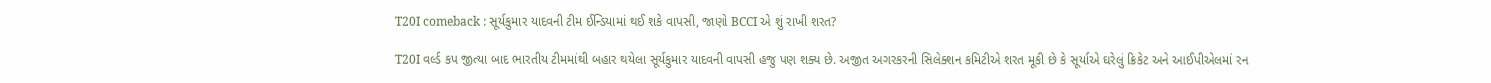T20I comeback : સૂર્યકુમાર યાદવની ટીમ ઈન્ડિયામાં થઈ શકે વાપસી, જાણો BCCI એ શું રાખી શરત?

T20I વર્લ્ડ કપ જીત્યા બાદ ભારતીય ટીમમાંથી બહાર થયેલા સૂર્યકુમાર યાદવની વાપસી હજુ પણ શક્ય છે. અજીત અગરકરની સિલેક્શન કમિટીએ શરત મૂકી છે કે સૂર્યાએ ઘરેલું ક્રિકેટ અને આઈપીએલમાં રન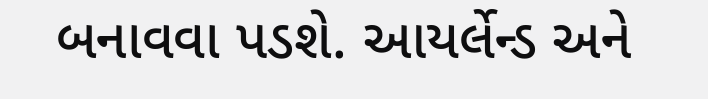બનાવવા પડશે. આયર્લેન્ડ અને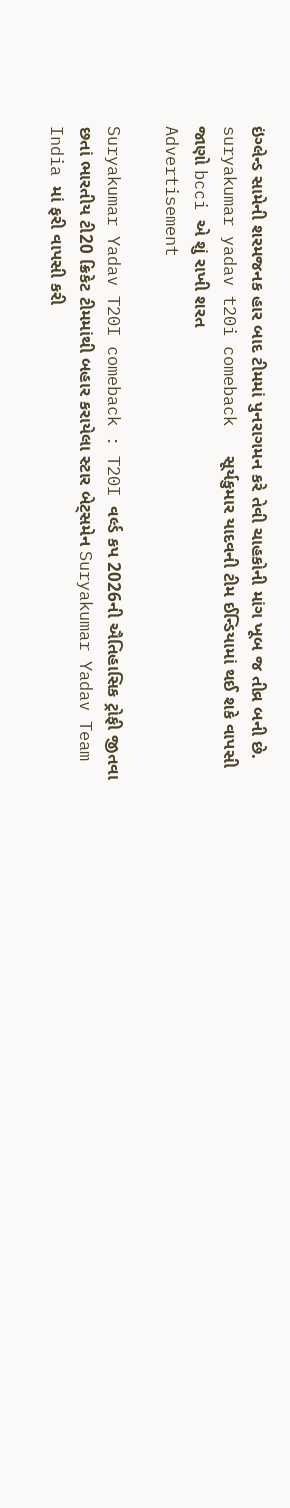ઇંગ્લેન્ડ સામેની શરમજનક હાર બાદ ટીમમાં પુનરાગમન કરે તેવી ચાહકોની માંગ ખૂબ જ તીવ્ર બની છે.
suryakumar yadav t20i comeback   સૂર્યકુમાર યાદવની ટીમ ઈન્ડિયામાં થઈ શકે વાપસી  જાણો bcci એ શું રાખી શરત
Advertisement

Suryakumar Yadav T20I comeback : T20I વર્લ્ડ કપ 2026ની ઐતિહાસિક ટ્રોફી જીતવા છતાં ભારતીય ટી20 ક્રિકેટ ટીમમાંથી બહાર કરાયેલા સ્ટાર બેટ્સમેન Suryakumar Yadav Team India માં ફરી વાપસી કરી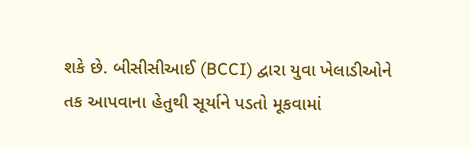શકે છે. બીસીસીઆઈ (BCCI) દ્વારા યુવા ખેલાડીઓને તક આપવાના હેતુથી સૂર્યાને પડતો મૂકવામાં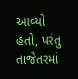આવ્યો હતો, પરંતુ તાજેતરમાં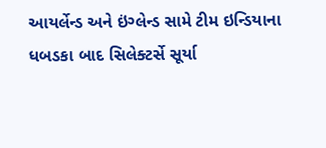આયર્લેન્ડ અને ઇંગ્લેન્ડ સામે ટીમ ઇન્ડિયાના ધબડકા બાદ સિલેક્ટર્સે સૂર્યા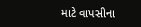માટે વાપસીના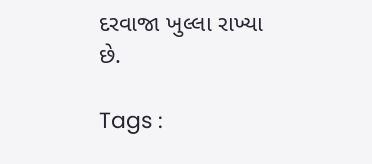દરવાજા ખુલ્લા રાખ્યા છે.

Tags :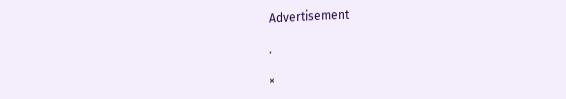Advertisement

.

×